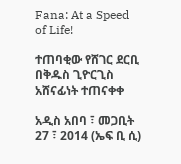Fana: At a Speed of Life!

ተጠባቂው የሸገር ደርቢ በቅዱስ ጊዮርጊስ አሸናፊነት ተጠናቀቀ

አዲስ አበባ ፣ መጋቢት 27 ፣ 2014 (ኤፍ ቢ ሲ)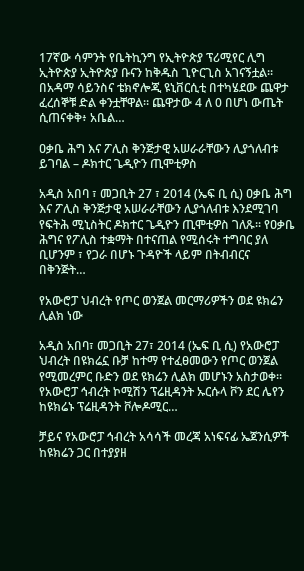17ኛው ሳምንት የቤትኪንግ የኢትዮጵያ ፕሪሚየር ሊግ ኢትዮጵያ ኢትዮጵያ ቡናን ከቅዱስ ጊዮርጊስ አገናኝቷል። በአዳማ ሳይንስና ቴክኖሎጂ ዩኒቨርሲቲ በተካሄደው ጨዋታ ፈረሰኞቹ ድል ቀንቷቸዋል። ጨዋታው 4 ለ 0 በሆነ ውጤት ሲጠናቀቅ፥ አቤል…

ዐቃቤ ሕግ እና ፖሊስ ቅንጅታዊ አሠራራቸውን ሊያጎለብቱ ይገባል – ዶክተር ጌዲዮን ጢሞቲዎስ

አዲስ አበባ ፣ መጋቢት 27 ፣ 2014 (ኤፍ ቢ ሲ) ዐቃቤ ሕግ እና ፖሊስ ቅንጅታዊ አሠራራቸውን ሊያጎለብቱ እንደሚገባ የፍትሕ ሚኒስትር ዶክተር ጌዲዮን ጢሞቲዎስ ገለጹ፡፡ የዐቃቤ ሕግና የፖሊስ ተቋማት በተናጠል የሚሰሩት ተግባር ያለ ቢሆንም ፣ የጋራ በሆኑ ጉዳዮች ላይም በትብብርና በቅንጅት…

የአውሮፓ ህብረት የጦር ወንጀል መርማሪዎችን ወደ ዩክሬን ሊልክ ነው

አዲስ አበባ፣ መጋቢት 27፣ 2014 (ኤፍ ቢ ሲ) የአውሮፓ ህብረት በዩክሬኗ ቡቻ ከተማ የተፈፀመውን የጦር ወንጀል የሚመረምር ቡድን ወደ ዩክሬን ሊልክ መሆኑን አስታወቀ። የአውሮፓ ኅብረት ኮሚሽን ፕሬዚዳንት ኡርሱላ ቮን ደር ሌየን ከዩክሬኑ ፕሬዚዳንት ቮሎዶሚር…

ቻይና የአውሮፓ ኅብረት አሳሳች መረጃ አነፍናፊ ኤጀንሲዎች ከዩክሬን ጋር በተያያዘ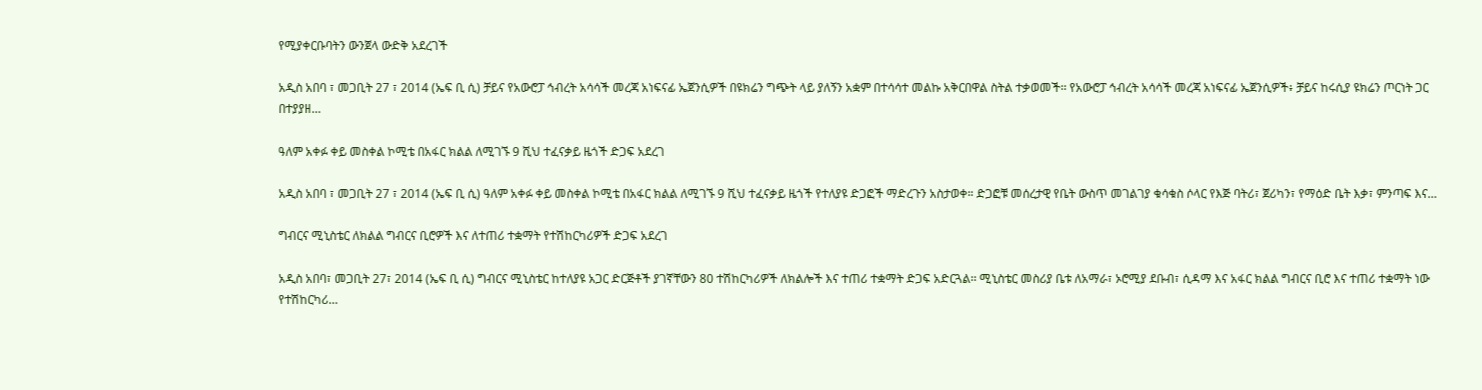የሚያቀርቡባትን ውንጀላ ውድቅ አደረገች

አዲስ አበባ ፣ መጋቢት 27 ፣ 2014 (ኤፍ ቢ ሲ) ቻይና የአውሮፓ ኅብረት አሳሳች መረጃ አነፍናፊ ኤጀንሲዎች በዩክሬን ግጭት ላይ ያለኝን አቋም በተሳሳተ መልኩ አቅርበዋል ስትል ተቃወመች፡፡ የአውሮፓ ኅብረት አሳሳች መረጃ አነፍናፊ ኤጀንሲዎች፥ ቻይና ከሩሲያ ዩክሬን ጦርነት ጋር በተያያዘ…

ዓለም አቀፉ ቀይ መስቀል ኮሚቴ በአፋር ክልል ለሚገኙ 9 ሺህ ተፈናቃይ ዜጎች ድጋፍ አደረገ

አዲስ አበባ ፣ መጋቢት 27 ፣ 2014 (ኤፍ ቢ ሲ) ዓለም አቀፉ ቀይ መስቀል ኮሚቴ በአፋር ክልል ለሚገኙ 9 ሺህ ተፈናቃይ ዜጎች የተለያዩ ድጋፎች ማድረጉን አስታወቀ። ድጋፎቹ መሰረታዊ የቤት ውስጥ መገልገያ ቁሳቁስ ሶላር የእጅ ባትሪ፣ ጀሪካን፣ የማዕድ ቤት እቃ፣ ምንጣፍ እና…

ግብርና ሚኒስቴር ለክልል ግብርና ቢሮዎች እና ለተጠሪ ተቋማት የተሽከርካሪዎች ድጋፍ አደረገ

አዲስ አበባ፣ መጋቢት 27፣ 2014 (ኤፍ ቢ ሲ) ግብርና ሚኒስቴር ከተለያዩ አጋር ድርጅቶች ያገኛቸውን 80 ተሽከርካሪዎች ለክልሎች እና ተጠሪ ተቋማት ድጋፍ አድርጓል፡፡ ሚኒስቴር መስሪያ ቤቱ ለአማራ፣ ኦሮሚያ ደቡብ፣ ሲዳማ እና አፋር ክልል ግብርና ቢሮ እና ተጠሪ ተቋማት ነው የተሽከርካሪ…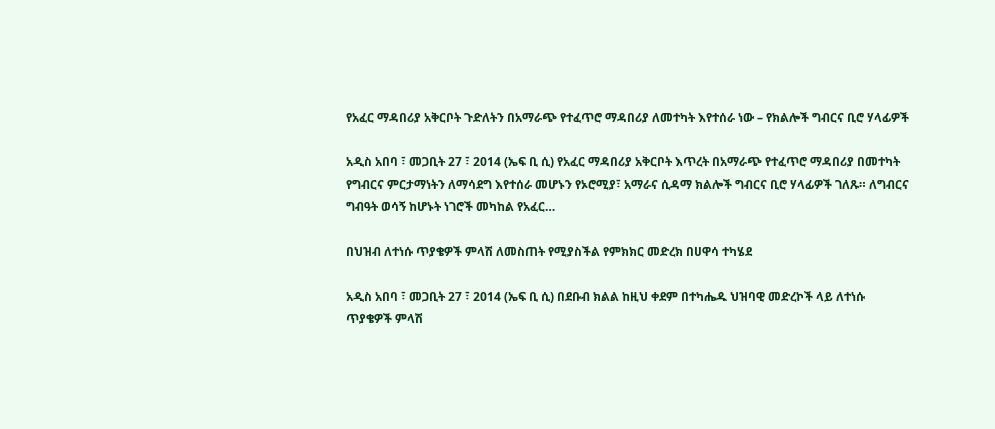የአፈር ማዳበሪያ አቅርቦት ጉድለትን በአማራጭ የተፈጥሮ ማዳበሪያ ለመተካት እየተሰራ ነው – የክልሎች ግብርና ቢሮ ሃላፊዎች

አዲስ አበባ ፣ መጋቢት 27 ፣ 2014 (ኤፍ ቢ ሲ) የአፈር ማዳበሪያ አቅርቦት እጥረት በአማራጭ የተፈጥሮ ማዳበሪያ በመተካት የግብርና ምርታማነትን ለማሳደግ እየተሰራ መሆኑን የኦሮሚያ፣ አማራና ሲዳማ ክልሎች ግብርና ቢሮ ሃላፊዎች ገለጹ። ለግብርና ግብዓት ወሳኝ ከሆኑት ነገሮች መካከል የአፈር…

በህዝብ ለተነሱ ጥያቄዎች ምላሽ ለመስጠት የሚያስችል የምክክር መድረክ በሀዋሳ ተካሄደ

አዲስ አበባ ፣ መጋቢት 27 ፣ 2014 (ኤፍ ቢ ሲ) በደቡብ ክልል ከዚህ ቀደም በተካሔዱ ህዝባዊ መድረኮች ላይ ለተነሱ ጥያቄዎች ምላሽ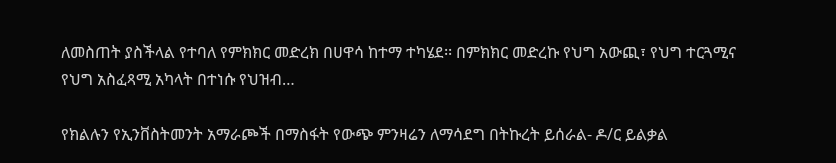ለመስጠት ያስችላል የተባለ የምክክር መድረክ በሀዋሳ ከተማ ተካሄደ፡፡ በምክክር መድረኩ የህግ አውጪ፣ የህግ ተርጓሚና የህግ አስፈጻሚ አካላት በተነሱ የህዝብ…

የክልሉን የኢንቨስትመንት አማራጮች በማስፋት የውጭ ምንዛሬን ለማሳደግ በትኩረት ይሰራል- ዶ/ር ይልቃል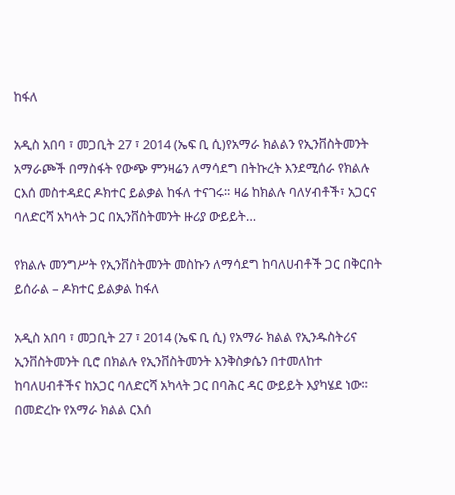ከፋለ

አዲስ አበባ ፣ መጋቢት 27 ፣ 2014 (ኤፍ ቢ ሲ)የአማራ ክልልን የኢንቨስትመንት አማራጮች በማስፋት የውጭ ምንዛሬን ለማሳደግ በትኩረት እንደሚሰራ የክልሉ ርእሰ መስተዳደር ዶክተር ይልቃል ከፋለ ተናገሩ። ዛሬ ከክልሉ ባለሃብቶች፣ አጋርና ባለድርሻ አካላት ጋር በኢንቨስትመንት ዙሪያ ውይይት…

የክልሉ መንግሥት የኢንቨስትመንት መስኩን ለማሳደግ ከባለሀብቶች ጋር በቅርበት ይሰራል – ዶክተር ይልቃል ከፋለ

አዲስ አበባ ፣ መጋቢት 27 ፣ 2014 (ኤፍ ቢ ሲ) የአማራ ክልል የኢንዱስትሪና ኢንቨስትመንት ቢሮ በክልሉ የኢንቨስትመንት እንቅስቃሴን በተመለከተ ከባለሀብቶችና ከአጋር ባለድርሻ አካላት ጋር በባሕር ዳር ውይይት እያካሄደ ነው። በመድረኩ የአማራ ክልል ርእሰ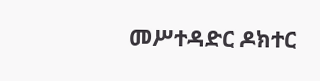መሥተዳድር ዶክተር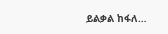ይልቃል ከፋለ…